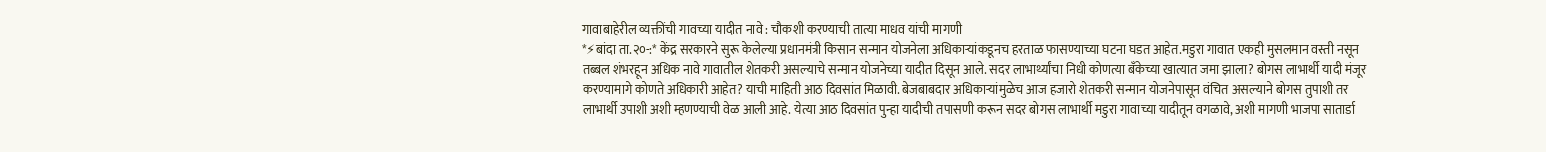गावाबाहेरील व्यक्तींची गावच्या यादीत नावे : चौकशी करण्याची तात्या माधव यांची मागणी
*⚡बांदा ता.२०-:* केंद्र सरकारने सुरू केलेल्या प्रधानमंत्री किसान सन्मान योजनेला अधिकाऱ्यांकडूनच हरताळ फासण्याच्या घटना घडत आहेत.मडुरा गावात एकही मुसलमान वस्ती नसून तब्बल शंभरहून अधिक नावे गावातील शेतकरी असल्याचे सन्मान योजनेच्या यादीत दिसून आले. सदर लाभार्थ्यांचा निधी कोणत्या बँकेच्या खात्यात जमा झाला? बोगस लाभार्थी यादी मंजूर करण्यामागे कोणते अधिकारी आहेत? याची माहिती आठ दिवसांत मिळावी. बेजबाबदार अधिकाऱ्यांमुळेच आज हजारो शेतकरी सन्मान योजनेपासून वंचित असल्याने बोगस तुपाशी तर लाभार्थी उपाशी अशी म्हणण्याची वेळ आली आहे. येत्या आठ दिवसांत पुन्हा यादीची तपासणी करून सदर बोगस लाभार्थी मडुरा गावाच्या यादीतून वगळावे, अशी मागणी भाजपा सातार्डा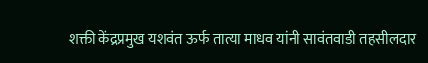शक्ती केंद्रप्रमुख यशवंत ऊर्फ तात्या माधव यांनी सावंतवाडी तहसीलदार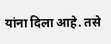यांना दिला आहे. तसे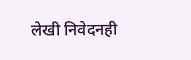लेखी निवेदनही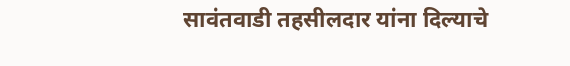सावंतवाडी तहसीलदार यांना दिल्याचे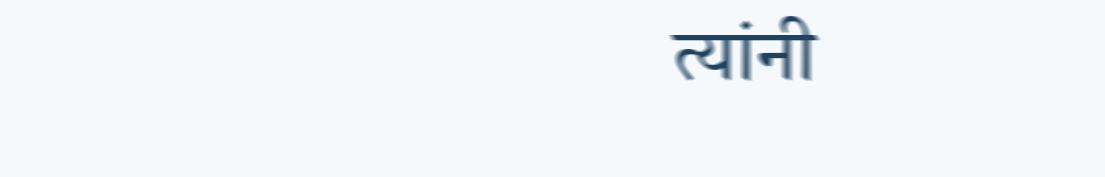त्यांनी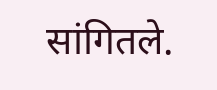सांगितले.